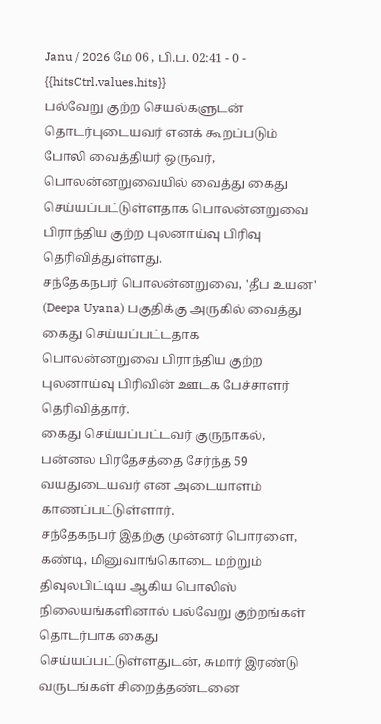Janu / 2026 மே 06 , பி.ப. 02:41 - 0 - {{hitsCtrl.values.hits}}
பல்வேறு குற்ற செயல்களுடன் தொடர்புடையவர் எனக் கூறப்படும் போலி வைத்தியர் ஒருவர், பொலன்னறுவையில் வைத்து கைது செய்யப்பட்டுள்ளதாக பொலன்னறுவை பிராந்திய குற்ற புலனாய்வு பிரிவு தெரிவித்துள்ளது.
சந்தேகநபர் பொலன்னறுவை, 'தீப உயன' (Deepa Uyana) பகுதிக்கு அருகில் வைத்து கைது செய்யப்பட்டதாக பொலன்னறுவை பிராந்திய குற்ற புலனாய்வு பிரிவின் ஊடக பேச்சாளர் தெரிவித்தார்.
கைது செய்யப்பட்டவர் குருநாகல், பன்னல பிரதேசத்தை சேர்ந்த 59 வயதுடையவர் என அடையாளம் காணப்பட்டுள்ளார்.
சந்தேகநபர் இதற்கு முன்னர் பொரளை, கண்டி, மினுவாங்கொடை மற்றும் திவுலபிட்டிய ஆகிய பொலிஸ் நிலையங்களினால் பல்வேறு குற்றங்கள் தொடர்பாக கைது செய்யப்பட்டுள்ளதுடன், சுமார் இரண்டு வருடங்கள் சிறைத்தண்டனை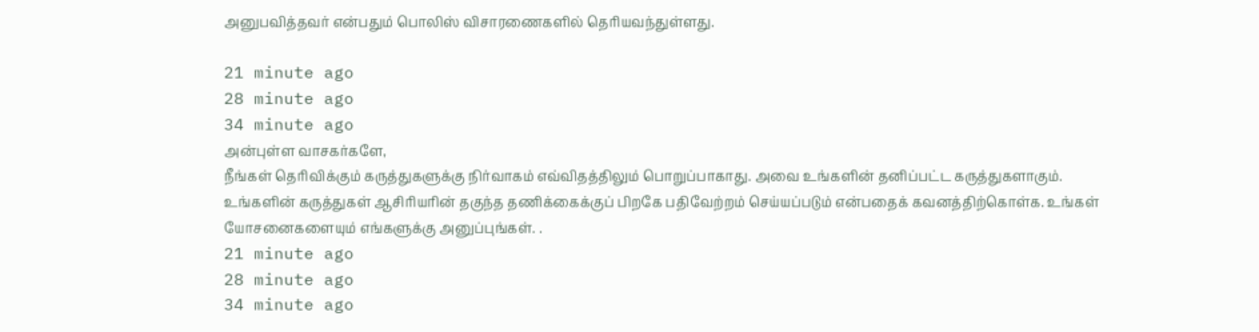அனுபவித்தவர் என்பதும் பொலிஸ் விசாரணைகளில் தெரியவந்துள்ளது.

21 minute ago
28 minute ago
34 minute ago
அன்புள்ள வாசகர்களே,
நீங்கள் தெரிவிக்கும் கருத்துகளுக்கு நிர்வாகம் எவ்விதத்திலும் பொறுப்பாகாது. அவை உங்களின் தனிப்பட்ட கருத்துகளாகும். உங்களின் கருத்துகள் ஆசிரியரின் தகுந்த தணிக்கைக்குப் பிறகே பதிவேற்றம் செய்யப்படும் என்பதைக் கவனத்திற்கொள்க. உங்கள் யோசனைகளையும் எங்களுக்கு அனுப்புங்கள். .
21 minute ago
28 minute ago
34 minute ago